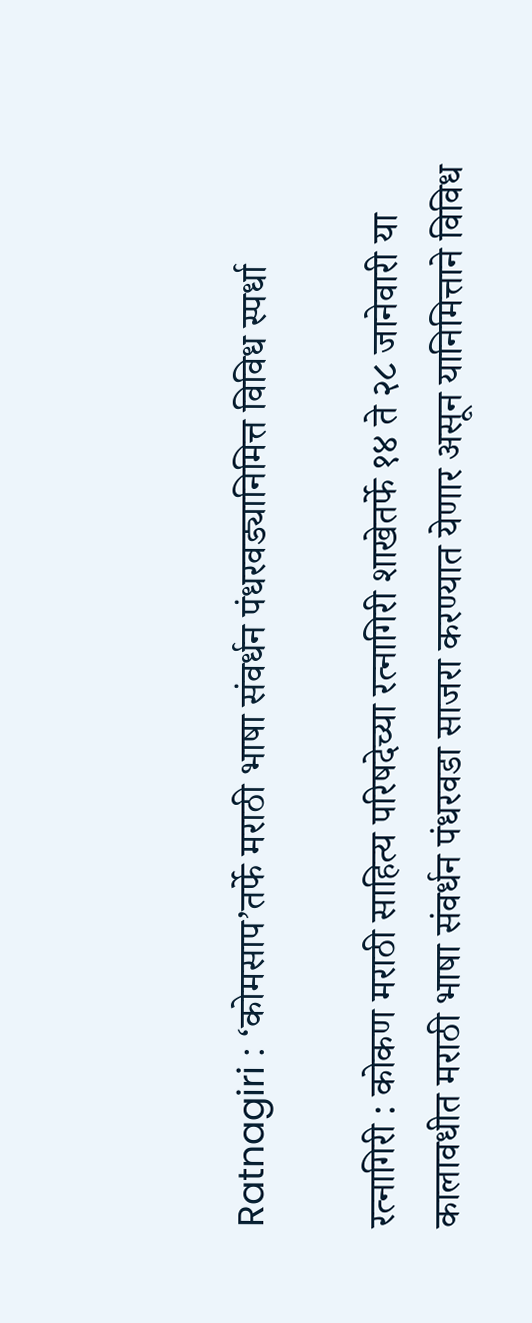Ratnagiri : ‘कोमसाप’तर्फे मराठी भाषा संवर्धन पंधरवड्यानिमित्त विविध स्पर्धा

रत्नागिरी : कोकण मराठी साहित्य परिषदेच्या रत्नागिरी शाखेतर्फे १४ ते २८ जानेवारी या कालावधीत मराठी भाषा संवर्धन पंधरवडा साजरा करण्यात येणार असून यानिमित्ताने विविध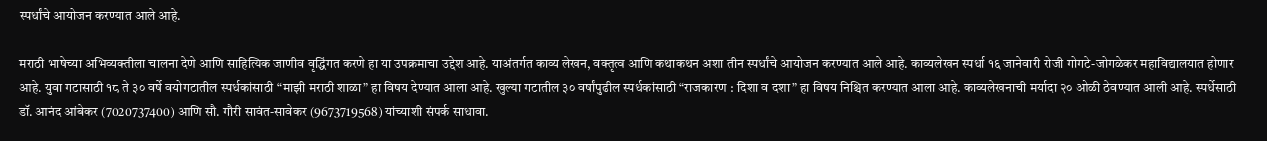स्पर्धांचे आयोजन करण्यात आले आहे.

मराठी भाषेच्या अभिव्यक्तीला चालना देणे आणि साहित्यिक जाणीव वृद्धिंगत करणे हा या उपक्रमाचा उद्देश आहे. याअंतर्गत काव्य लेखन, वक्तृत्व आणि कथाकथन अशा तीन स्पर्धांचे आयोजन करण्यात आले आहे. काव्यलेखन स्पर्धा १६ जानेवारी रोजी गोगटे-जोगळेकर महाविद्यालयात होणार आहे. युवा गटासाठी १८ ते ३० वर्षे वयोगटातील स्पर्धकांसाठी “माझी मराठी शाळा” हा विषय देण्यात आला आहे. खुल्या गटातील ३० वर्षांपुढील स्पर्धकांसाठी “राजकारण : दिशा व दशा” हा विषय निश्चित करण्यात आला आहे. काव्यलेखनाची मर्यादा २० ओळी ठेवण्यात आली आहे. स्पर्धेसाठी डॉ. आनंद आंबेकर (7020737400) आणि सौ. गौरी सावंत-सावेकर (9673719568) यांच्याशी संपर्क साधावा.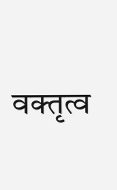वक्तृत्व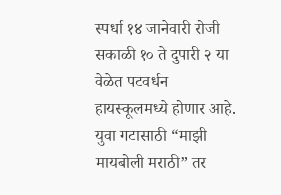स्पर्धा १४ जानेवारी रोजी सकाळी १० ते दुपारी २ या वेळेत पटवर्धन हायस्कूलमध्ये होणार आहे. युवा गटासाठी “माझी मायबोली मराठी” तर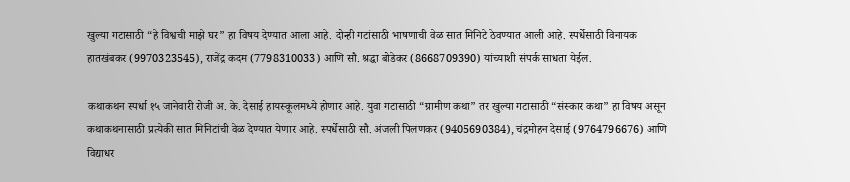खुल्या गटासाठी “हे विश्वची माझे घर” हा विषय देण्यात आला आहे. दोन्ही गटांसाठी भाषणाची वेळ सात मिनिटे ठेवण्यात आली आहे. स्पर्धेसाठी विनायक हातखंबकर (9970323545), राजेंद्र कदम (7798310033) आणि सौ. श्रद्धा बोडेकर (8668709390) यांच्याशी संपर्क साधता येईल.

कथाकथन स्पर्धा १५ जानेवारी रोजी अ. के. देसाई हायस्कूलमध्ये होणार आहे. युवा गटासाठी “ग्रामीण कथा” तर खुल्या गटासाठी “संस्कार कथा” हा विषय असून कथाकथनासाठी प्रत्येकी सात मिनिटांची वेळ देण्यात येणार आहे. स्पर्धेसाठी सौ. अंजली पिलणकर (9405690384), चंद्रमोहन देसाई (9764796676) आणि विद्याधर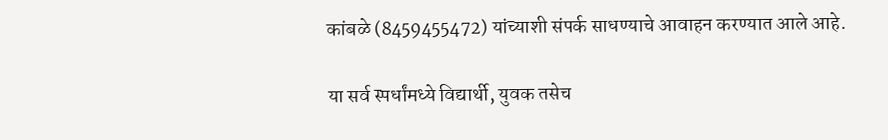कांबळे (8459455472) यांच्याशी संपर्क साधण्याचे आवाहन करण्यात आले आहे.

या सर्व स्पर्धांमध्ये विद्यार्थी, युवक तसेच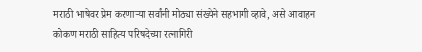मराठी भाषेवर प्रेम करणाऱ्या सर्वांनी मोठ्या संख्येने सहभागी व्हावे, असे आवाहन कोकण मराठी साहित्य परिषदेच्या रत्नागिरी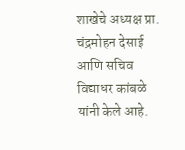शाखेचे अध्यक्ष प्रा. चंद्रमोहन देसाई आणि सचिव विद्याधर कांबळे यांनी केले आहे.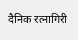दैनिक रत्नागिरी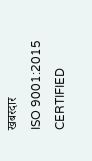खबरदार
ISO 9001:2015 CERTIFIED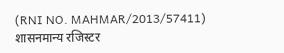(RNI NO. MAHMAR/2013/57411)
शासनमान्य रजिस्टर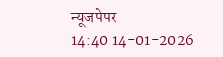न्यूजपेपर
14:40 14-01-2026